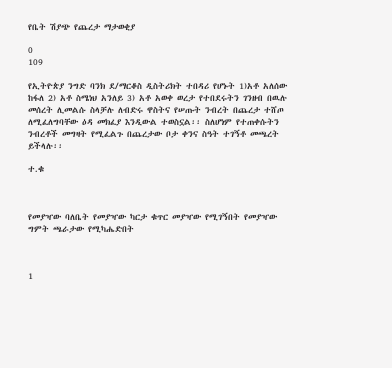የቤት ሽያጭ የጨረታ ማታወቂያ

0
109

የኢትዮጵያ ንግድ ባንክ ደ/ማርቆስ ዲስትሪክት ተበዳሪ የሆኑት 1)አቶ አለሰው ከፋለ 2) አቶ ስሜነህ አንለይ 3) አቶ አወቀ ወረታ የተበደሩትን ገንዘብ በዉሉ መሰረት ሊመልሱ ስላቻሉ ለብድሩ ዋስትና የሠጡት ንብረት በጨረታ ተሸጦ ለሚፈለግባቸው ዕዳ መክፈያ እንዲውል ተወስኗል፡፡ ስለሆነም የተጠቀሱትን ንብረቶች መግዛት የሚፈልጉ በጨረታው ቦታ ቀንና ስዓት ተገኝቶ መጫረት ይችላሉ፡፡

ተ.ቁ



የመያዣው ባለቤት የመያዣው ካርታ ቁጥር መያዣው የሚገኝበት የመያዣው ግምት ጫራታው የሚካሔድበት



1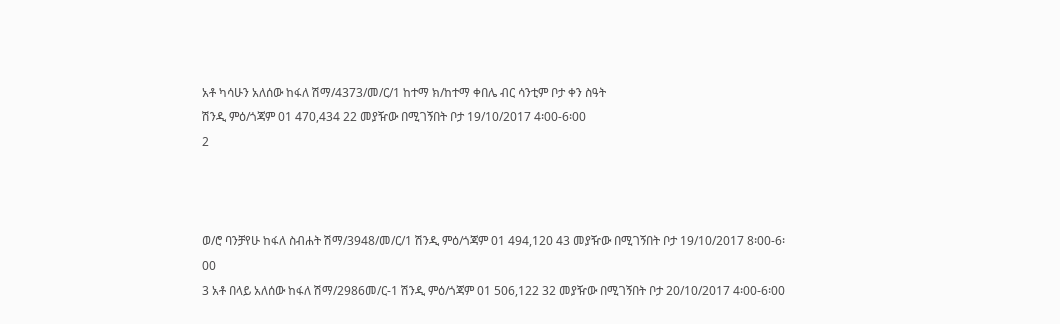አቶ ካሳሁን አለሰው ከፋለ ሽማ/4373/መ/ር/1 ከተማ ክ/ከተማ ቀበሌ ብር ሳንቲም ቦታ ቀን ስዓት
ሽንዲ ምዕ/ጎጃም 01 470,434 22 መያዥው በሚገኝበት ቦታ 19/10/2017 4፡00-6፡00
2



ወ/ሮ ባንቻየሁ ከፋለ ስብሐት ሽማ/3948/መ/ር/1 ሽንዲ ምዕ/ጎጃም 01 494,120 43 መያዥው በሚገኝበት ቦታ 19/10/2017 8፡00-6፡00
3 አቶ በላይ አለሰው ከፋለ ሽማ/2986መ/ር-1 ሽንዲ ምዕ/ጎጃም 01 506,122 32 መያዥው በሚገኝበት ቦታ 20/10/2017 4፡00-6፡00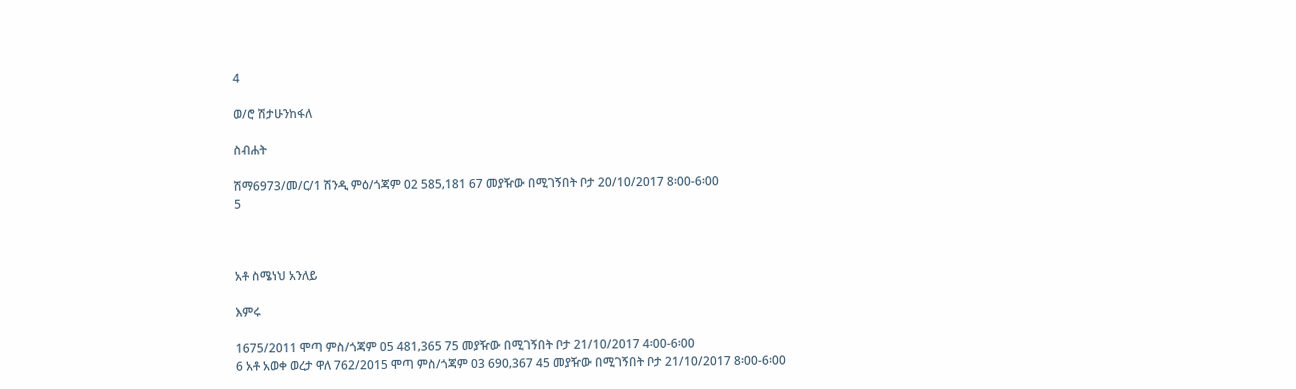4

ወ/ሮ ሽታሁንከፋለ

ስብሐት

ሽማ6973/መ/ር/1 ሽንዲ ምዕ/ጎጃም 02 585‚181 67 መያዥው በሚገኝበት ቦታ 20/10/2017 8፡00-6፡00
5



አቶ ስሜነህ አንለይ

እምሩ

1675/2011 ሞጣ ምስ/ጎጃም 05 481‚365 75 መያዥው በሚገኝበት ቦታ 21/10/2017 4፡00-6፡00
6 አቶ አወቀ ወረታ ዋለ 762/2015 ሞጣ ምስ/ጎጃም 03 690‚367 45 መያዥው በሚገኝበት ቦታ 21/10/2017 8፡00-6፡00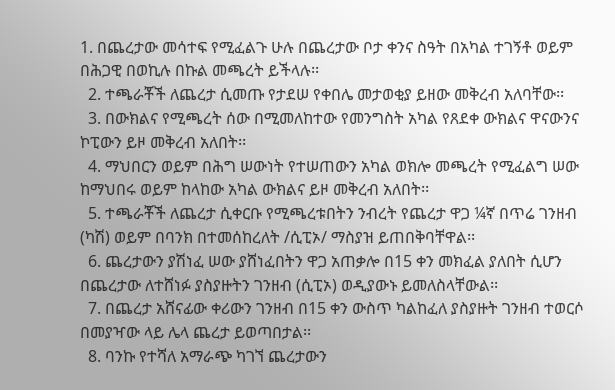1. በጨረታው መሳተፍ የሚፈልጉ ሁሉ በጨረታው ቦታ ቀንና ስዓት በአካል ተገኝቶ ወይም በሕጋዊ በወኪሉ በኩል መጫረት ይችላሉ፡፡
  2. ተጫራቾች ለጨረታ ሲመጡ የታደሠ የቀበሌ መታወቂያ ይዘው መቅረብ አለባቸው፡፡
  3. በውክልና የሚጫረት ሰው በሚመለከተው የመንግስት አካል የጸደቀ ውክልና ዋናውንና ኮፒውን ይዞ መቅረብ አለበት፡፡
  4. ማህበርን ወይም በሕግ ሠውነት የተሠጠውን አካል ወክሎ መጫረት የሚፈልግ ሠው ከማህበሩ ወይም ከላከው አካል ውክልና ይዞ መቅረብ አለበት፡፡
  5. ተጫራቾች ለጨረታ ሲቀርቡ የሚጫረቱበትን ንብረት የጨረታ ዋጋ ¼ኛ በጥሬ ገንዘብ (ካሽ) ወይም በባንክ በተመሰከረለት /ሲፒኦ/ ማስያዝ ይጠበቅባቸዋል፡፡
  6. ጨረታውን ያሽነፈ ሠው ያሸነፈበትን ዋጋ አጠቃሎ በ15 ቀን መክፈል ያለበት ሲሆን በጨረታው ለተሸነፉ ያስያዙትን ገንዘብ (ሲፒኦ) ወዲያውኑ ይመለስላቸውል፡፡
  7. በጨረታ አሸናፊው ቀሪውን ገንዘብ በ15 ቀን ውስጥ ካልከፈለ ያስያዙት ገንዘብ ተወርሶ በመያዣው ላይ ሌላ ጨረታ ይወጣበታል፡፡
  8. ባንኩ የተሻለ አማራጭ ካገኘ ጨረታውን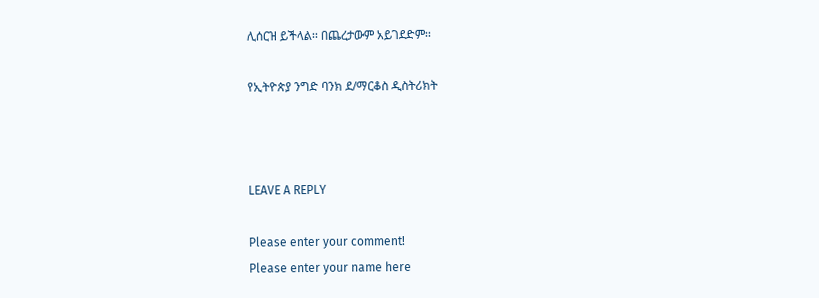ሊሰርዝ ይችላል፡፡ በጨረታውም አይገደድም፡፡

የኢትዮጵያ ንግድ ባንክ ደ/ማርቆስ ዲስትሪክት



LEAVE A REPLY

Please enter your comment!
Please enter your name here